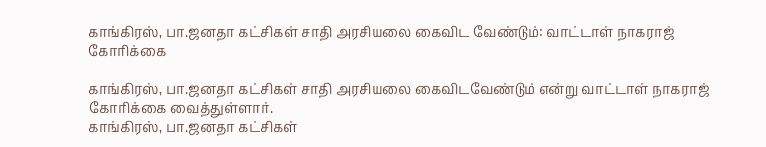காங்கிரஸ், பா.ஜனதா கட்சிகள் சாதி அரசியலை கைவிட வேண்டும்: வாட்டாள் நாகராஜ் கோரிக்கை

காங்கிரஸ், பா.ஜனதா கட்சிகள் சாதி அரசியலை கைவிடவேண்டும் என்று வாட்டாள் நாகராஜ் கோரிக்கை வைத்துள்ளார்.
காங்கிரஸ், பா.ஜனதா கட்சிகள்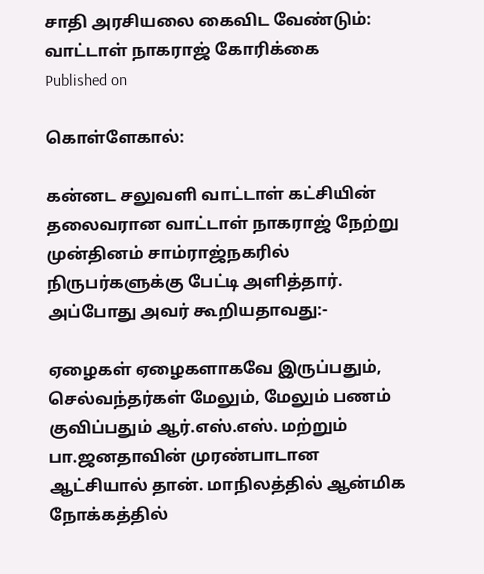சாதி அரசியலை கைவிட வேண்டும்: வாட்டாள் நாகராஜ் கோரிக்கை
Published on

கொள்ளேகால்:

கன்னட சலுவளி வாட்டாள் கட்சியின் தலைவரான வாட்டாள் நாகராஜ் நேற்று முன்தினம் சாம்ராஜ்நகரில் நிருபர்களுக்கு பேட்டி அளித்தார். அப்போது அவர் கூறியதாவது:-

ஏழைகள் ஏழைகளாகவே இருப்பதும், செல்வந்தர்கள் மேலும், மேலும் பணம் குவிப்பதும் ஆர்.எஸ்.எஸ். மற்றும் பா.ஜனதாவின் முரண்பாடான ஆட்சியால் தான். மாநிலத்தில் ஆன்மிக நோக்கத்தில்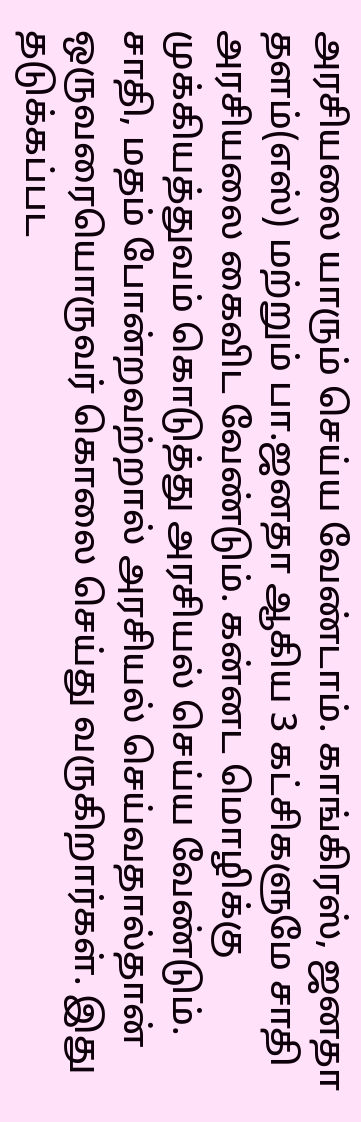அரசியலை யாரும் செய்ய வேண்டாம். காங்கிரஸ், ஜனதா தளம்(எஸ்) மற்றும் பா.ஜனதா ஆகிய 3 கட்சிகளுமே சாதி அரசியலை கைவிட வேண்டும். கன்னட மொழிக்கு முக்கியத்துவம் கொடுத்து அரசியல் செய்ய வேண்டும். சாதி, மதம் போன்றவற்றால் அரசியல் செய்வதால்தான் ஒருவரையொருவர் கொலை செய்து வருகிறார்கள். இது தடுக்கப்பட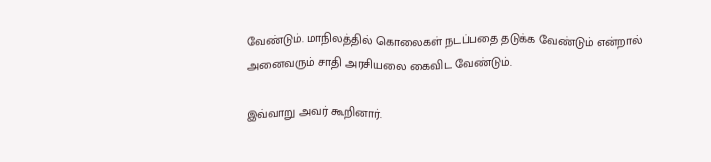வேண்டும். மாநிலத்தில் கொலைகள் நடப்பதை தடுக்க வேண்டும் என்றால் அனைவரும் சாதி அரசியலை கைவிட வேண்டும்.

இவ்வாறு அவர் கூறினார்.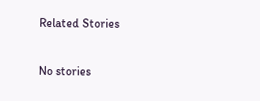Related Stories

No stories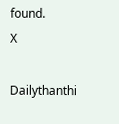found.
X

Dailythanthi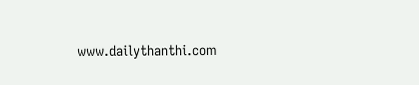www.dailythanthi.com